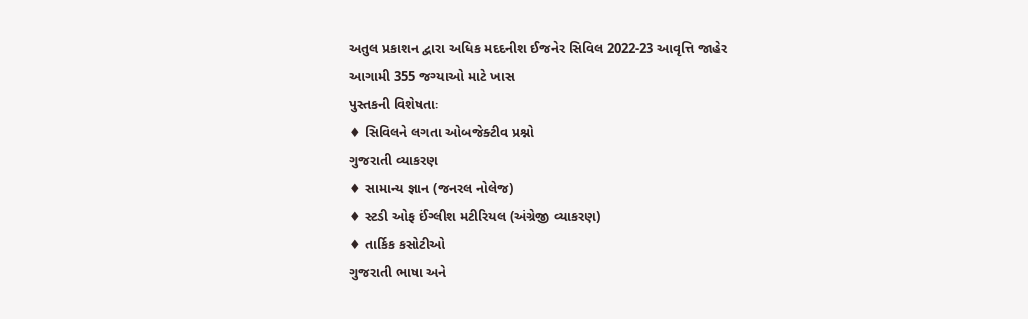અતુલ પ્રકાશન દ્વારા અધિક મદદનીશ ઈજનેર સિવિલ 2022-23 આવૃત્તિ જાહેર
આગામી 355 જગ્યાઓ માટે ખાસ
પુસ્તકની વિશેષતાઃ
♦ સિવિલને લગતા ઓબજેક્ટીવ પ્રશ્નો
ગુજરાતી વ્યાકરણ
♦ સામાન્ય જ્ઞાન (જનરલ નોલેજ)
♦ સ્ટડી ઓફ ઈંગ્લીશ મટીરિયલ (અંગ્રેજી વ્યાકરણ)
♦ તાર્કિક કસોટીઓ
ગુજરાતી ભાષા અને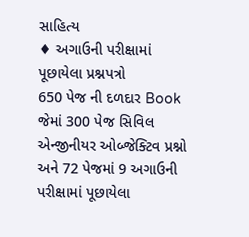સાહિત્ય
♦ અગાઉની પરીક્ષામાં પૂછાયેલા પ્રશ્નપત્રો
650 પેજ ની દળદાર Book જેમાં 300 પેજ સિવિલ એન્જીનીયર ઓબ્જેક્ટિવ પ્રશ્નો અને 72 પેજમાં 9 અગાઉની પરીક્ષામાં પૂછાયેલા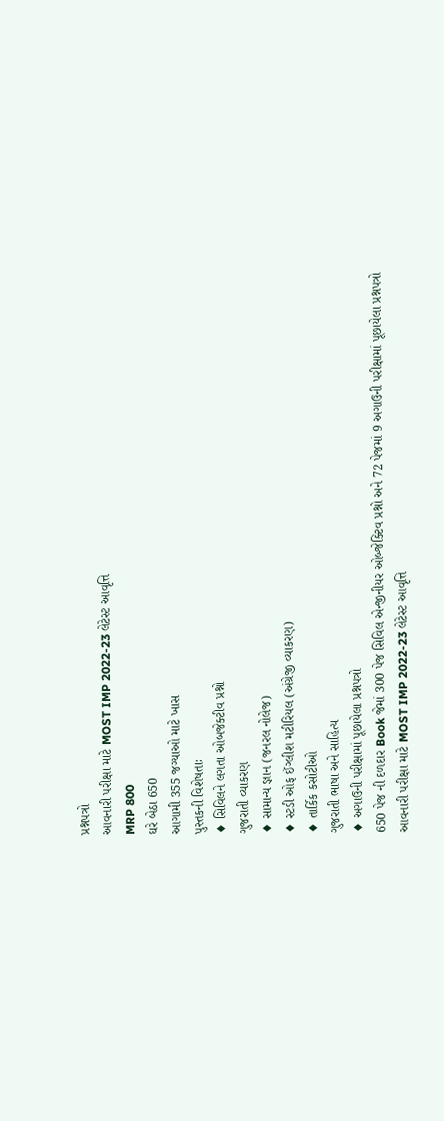પ્રશ્નપત્રો
આવનારી પરીક્ષા માટે MOST IMP 2022-23 લેટેસ્ટ આવૃત્તિ
MRP 800
ઘરે બેઠા 650
આગામી 355 જગ્યાઓ માટે ખાસ
પુસ્તકની વિશેષતાઃ
♦ સિવિલને લગતા ઓબજેક્ટીવ પ્રશ્નો
ગુજરાતી વ્યાકરણ
♦ સામાન્ય જ્ઞાન (જનરલ નોલેજ)
♦ સ્ટડી ઓફ ઈંગ્લીશ મટીરિયલ (અંગ્રેજી વ્યાકરણ)
♦ તાર્કિક કસોટીઓ
ગુજરાતી ભાષા અને સાહિત્ય
♦ અગાઉની પરીક્ષામાં પૂછાયેલા પ્રશ્નપત્રો
650 પેજ ની દળદાર Book જેમાં 300 પેજ સિવિલ એન્જીનીયર ઓબ્જેક્ટિવ પ્રશ્નો અને 72 પેજમાં 9 અગાઉની પરીક્ષામાં પૂછાયેલા પ્રશ્નપત્રો
આવનારી પરીક્ષા માટે MOST IMP 2022-23 લેટેસ્ટ આવૃત્તિ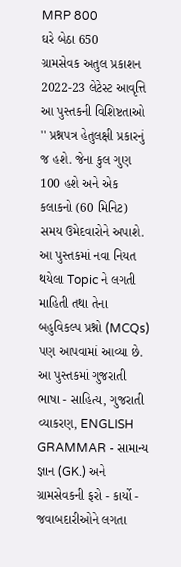MRP 800
ઘરે બેઠા 650
ગ્રામસેવક અતુલ પ્રકાશન 2022-23 લેટેસ્ટ આવૃત્તિ
આ પુસ્તકની વિશિષ્ટતાઓ
'' પ્રશ્નપત્ર હેતુલક્ષી પ્રકારનું જ હશે. જેના કુલ ગુણ 100 હશે અને એક કલાકનો (60 મિનિટ) સમય ઉમેદવારોને અપાશે. આ પુસ્તકમાં નવા નિયત થયેલા Topic ને લગતી માહિતી તથા તેના બહુવિકલ્પ પ્રશ્નો (MCQs) પણ આપવામાં આવ્યા છે.
આ પુસ્તકમાં ગુજરાતી ભાષા - સાહિત્ય, ગુજરાતી વ્યાકરણ, ENGLISH GRAMMAR - સામાન્ય જ્ઞાન (GK.) અને ગ્રામસેવકની ફરો - કાર્યો - જવાબદારીઓને લગતા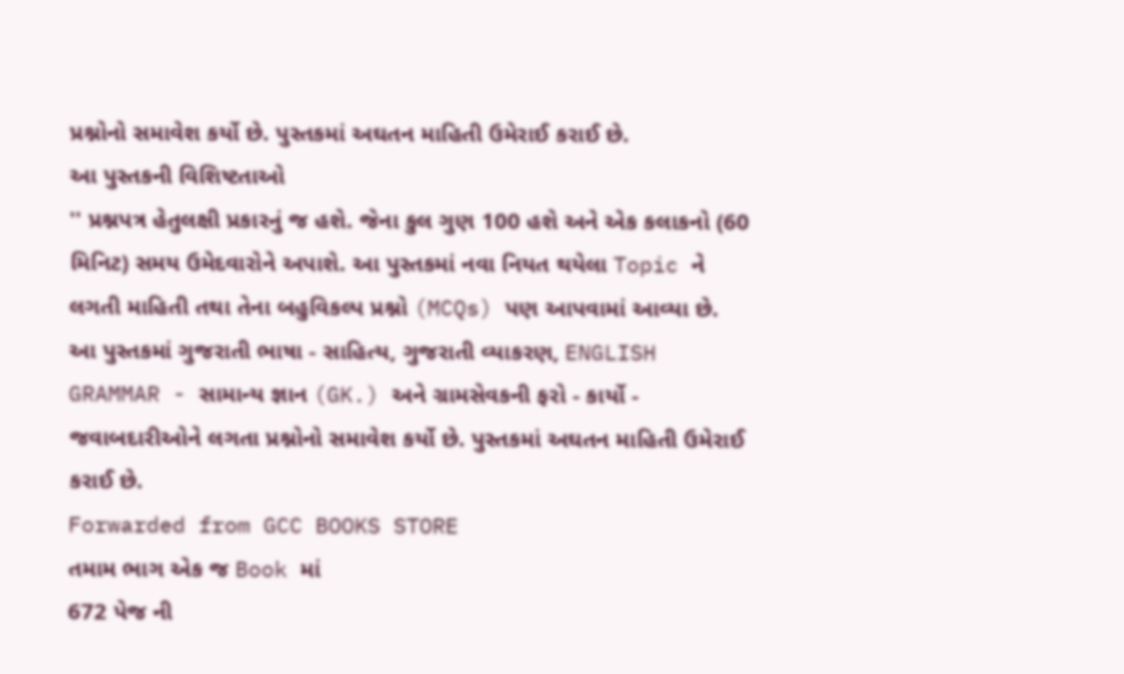પ્રશ્નોનો સમાવેશ કર્યો છે. પુસ્તકમાં અઘતન માહિતી ઉમેરાઈ કરાઈ છે.
આ પુસ્તકની વિશિષ્ટતાઓ
'' પ્રશ્નપત્ર હેતુલક્ષી પ્રકારનું જ હશે. જેના કુલ ગુણ 100 હશે અને એક કલાકનો (60 મિનિટ) સમય ઉમેદવારોને અપાશે. આ પુસ્તકમાં નવા નિયત થયેલા Topic ને લગતી માહિતી તથા તેના બહુવિકલ્પ પ્રશ્નો (MCQs) પણ આપવામાં આવ્યા છે.
આ પુસ્તકમાં ગુજરાતી ભાષા - સાહિત્ય, ગુજરાતી વ્યાકરણ, ENGLISH GRAMMAR - સામાન્ય જ્ઞાન (GK.) અને ગ્રામસેવકની ફરો - કાર્યો - જવાબદારીઓને લગતા પ્રશ્નોનો સમાવેશ કર્યો છે. પુસ્તકમાં અઘતન માહિતી ઉમેરાઈ કરાઈ છે.
Forwarded from GCC BOOKS STORE
તમામ ભાગ એક જ Book માં
672 પેજ ની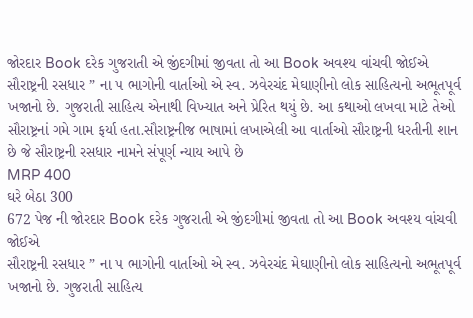જોરદાર Book દરેક ગુજરાતી એ જીંદગીમાં જીવતા તો આ Book અવશ્ય વાંચવી જોઈએ
સૌરાષ્ટ્રની રસધાર ” ના ૫ ભાગોની વાર્તાઓ એ સ્વ. ઝવેરચંદ મેઘાણીનો લોક સાહિત્યનો અભૂતપૂર્વ ખજાનો છે. ગુજરાતી સાહિત્ય એનાથી વિખ્યાત અને પ્રેરિત થયું છે. આ કથાઓ લખવા માટે તેઓ સૌરાષ્ટ્રનાં ગમે ગામ ફર્યા હતા.સૌરાષ્ટ્રનીજ ભાષામાં લખાએલી આ વાર્તાઓ સૌરાષ્ટ્રની ધરતીની શાન છે જે સૌરાષ્ટ્રની રસધાર નામને સંપૂર્ણ ન્યાય આપે છે
MRP 400
ઘરે બેઠા 300
672 પેજ ની જોરદાર Book દરેક ગુજરાતી એ જીંદગીમાં જીવતા તો આ Book અવશ્ય વાંચવી જોઈએ
સૌરાષ્ટ્રની રસધાર ” ના ૫ ભાગોની વાર્તાઓ એ સ્વ. ઝવેરચંદ મેઘાણીનો લોક સાહિત્યનો અભૂતપૂર્વ ખજાનો છે. ગુજરાતી સાહિત્ય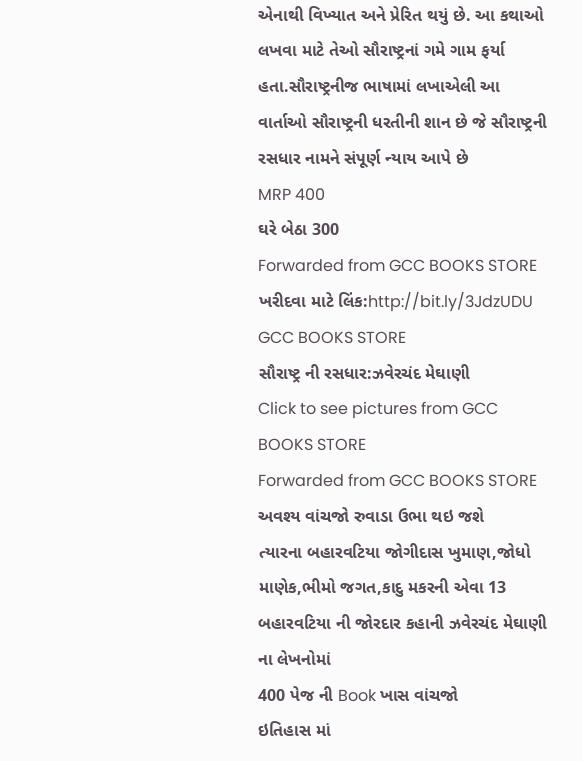એનાથી વિખ્યાત અને પ્રેરિત થયું છે. આ કથાઓ લખવા માટે તેઓ સૌરાષ્ટ્રનાં ગમે ગામ ફર્યા હતા.સૌરાષ્ટ્રનીજ ભાષામાં લખાએલી આ વાર્તાઓ સૌરાષ્ટ્રની ધરતીની શાન છે જે સૌરાષ્ટ્રની રસધાર નામને સંપૂર્ણ ન્યાય આપે છે
MRP 400
ઘરે બેઠા 300
Forwarded from GCC BOOKS STORE
ખરીદવા માટે લિંક:http://bit.ly/3JdzUDU
GCC BOOKS STORE
સૌરાષ્ટ્ર ની રસધાર:ઝવેરચંદ મેઘાણી
Click to see pictures from GCC BOOKS STORE
Forwarded from GCC BOOKS STORE
અવશ્ય વાંચજો રુવાડા ઉભા થઇ જશે
ત્યારના બહારવટિયા જોગીદાસ ખુમાણ,જોધો માણેક,ભીમો જગત,કાદુ મકરની એવા 13 બહારવટિયા ની જોરદાર કહાની ઝવેરચંદ મેઘાણી ના લેખનોમાં
400 પેજ ની Book ખાસ વાંચજો
ઇતિહાસ માં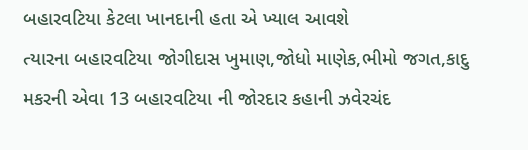બહારવટિયા કેટલા ખાનદાની હતા એ ખ્યાલ આવશે
ત્યારના બહારવટિયા જોગીદાસ ખુમાણ,જોધો માણેક,ભીમો જગત,કાદુ મકરની એવા 13 બહારવટિયા ની જોરદાર કહાની ઝવેરચંદ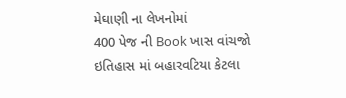મેઘાણી ના લેખનોમાં
400 પેજ ની Book ખાસ વાંચજો
ઇતિહાસ માં બહારવટિયા કેટલા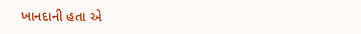ખાનદાની હતા એ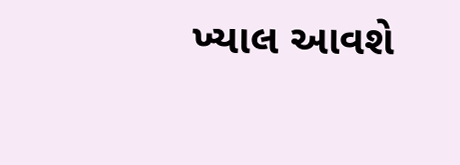ખ્યાલ આવશે